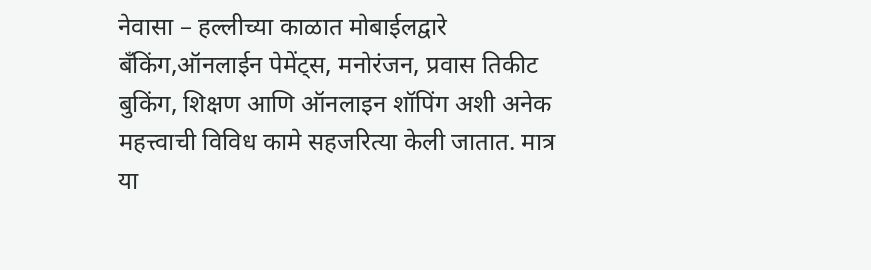नेवासा – हल्लीच्या काळात मोबाईलद्वारे बँकिंग,ऑनलाईन पेमेंट्स, मनोरंजन, प्रवास तिकीट बुकिंग, शिक्षण आणि ऑनलाइन शॉपिंग अशी अनेक महत्त्वाची विविध कामे सहजरित्या केली जातात. मात्र या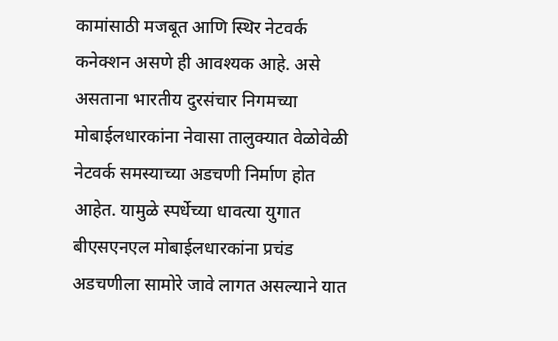कामांसाठी मजबूत आणि स्थिर नेटवर्क कनेक्शन असणे ही आवश्यक आहे. असे असताना भारतीय दुरसंचार निगमच्या मोबाईलधारकांना नेवासा तालुक्यात वेळोवेळी नेटवर्क समस्याच्या अडचणी निर्माण होत आहेत. यामुळे स्पर्धेच्या धावत्या युगात बीएसएनएल मोबाईलधारकांना प्रचंड अडचणीला सामोरे जावे लागत असल्याने यात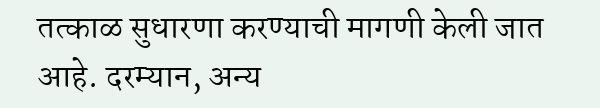तत्काळ सुधारणा करण्याची मागणी केली जात आहे. दरम्यान, अन्य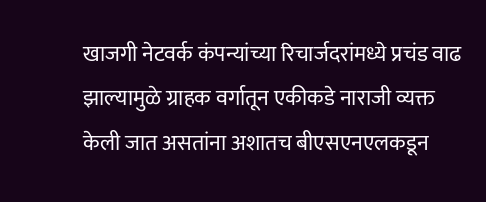खाजगी नेटवर्क कंपन्यांच्या रिचार्जदरांमध्ये प्रचंड वाढ झाल्यामुळे ग्राहक वर्गातून एकीकडे नाराजी व्यक्त केली जात असतांना अशातच बीएसएनएलकडून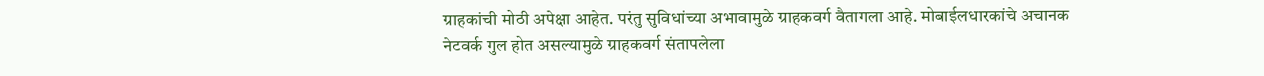ग्राहकांची मोठी अपेक्षा आहेत. परंतु सुविधांच्या अभावामुळे ग्राहकवर्ग वैतागला आहे. मोबाईलधारकांचे अचानक नेटवर्क गुल होत असल्यामुळे ग्राहकवर्ग संतापलेला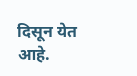दिसून येत आहे.